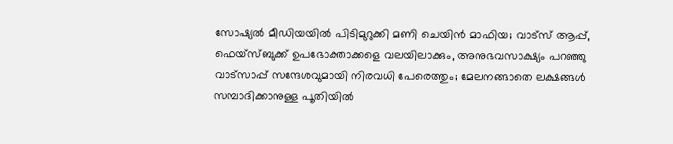സോഷ്യല്‍ മീഡിയയില്‍ പിടിമുറുക്കി മണി ചെയിന്‍ മാഫിയ; വാട്‌സ് ആപ്പ്, ഫെയ്‌സ്ബുക്ക് ഉപഭോക്താക്കളെ വലയിലാക്കും, അനുഭവസാക്ഷ്യം പറഞ്ഞു വാട്‌സാപ്പ് സന്ദേശവുമായി നിരവധി പേരെത്തും; മേലനങ്ങാതെ ലക്ഷങ്ങള്‍ സമ്പാദിക്കാനുള്ള പൂതിയില്‍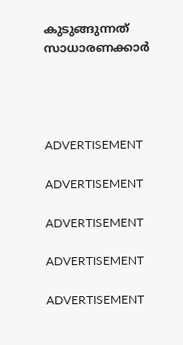കുടുങ്ങുന്നത് സാധാരണക്കാര്‍




ADVERTISEMENT

ADVERTISEMENT

ADVERTISEMENT

ADVERTISEMENT

ADVERTISEMENT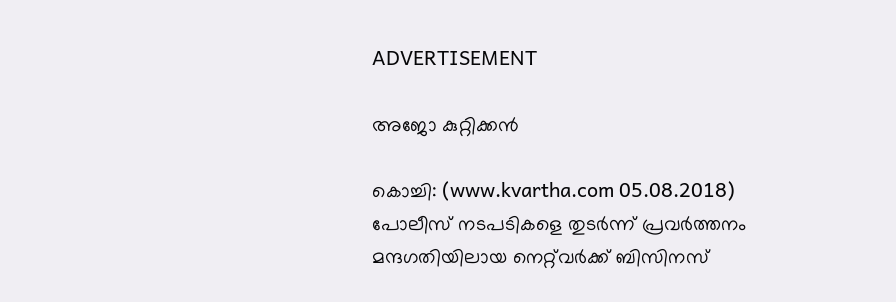ADVERTISEMENT

അജോ കുറ്റിക്കന്‍

കൊച്ചി: (www.kvartha.com 05.08.2018) പോലീസ് നടപടികളെ തുടര്‍ന്ന് പ്രവര്‍ത്തനം മന്ദഗതിയിലായ നെറ്റ്‌വര്‍ക്ക് ബിസിനസ്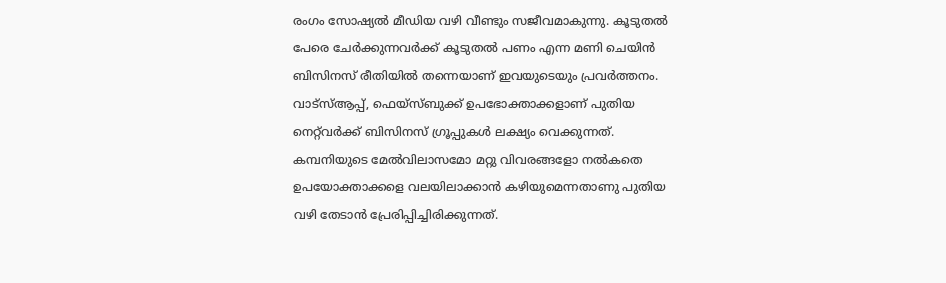രംഗം സോഷ്യല്‍ മീഡിയ വഴി വീണ്ടും സജീവമാകുന്നു. കൂടുതല്‍ പേരെ ചേര്‍ക്കുന്നവര്‍ക്ക് കൂടുതല്‍ പണം എന്ന മണി ചെയിന്‍ ബിസിനസ് രീതിയില്‍ തന്നെയാണ് ഇവയുടെയും പ്രവര്‍ത്തനം. വാട്‌സ്ആപ്പ്, ഫെയ്‌സ്ബുക്ക് ഉപഭോക്താക്കളാണ് പുതിയ നെറ്റ്‌വര്‍ക്ക് ബിസിനസ് ഗ്രൂപ്പുകള്‍ ലക്ഷ്യം വെക്കുന്നത്. കമ്പനിയുടെ മേല്‍വിലാസമോ മറ്റു വിവരങ്ങളോ നല്‍കതെ ഉപയോക്താക്കളെ വലയിലാക്കാന്‍ കഴിയുമെന്നതാണു പുതിയ വഴി തേടാന്‍ പ്രേരിപ്പിച്ചിരിക്കുന്നത്.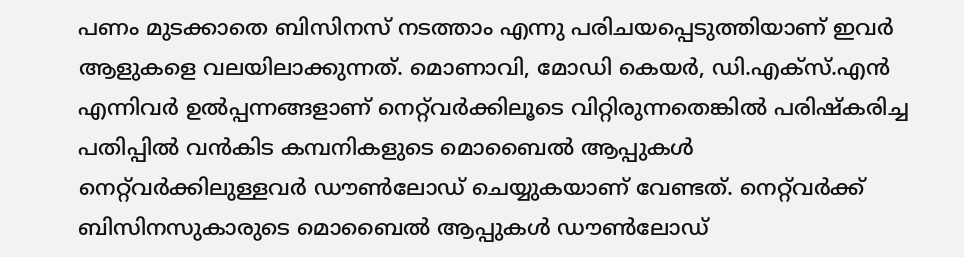പണം മുടക്കാതെ ബിസിനസ് നടത്താം എന്നു പരിചയപ്പെടുത്തിയാണ് ഇവര്‍ ആളുകളെ വലയിലാക്കുന്നത്. മൊണാവി, മോഡി കെയര്‍, ഡി.എക്‌സ്.എന്‍ എന്നിവര്‍ ഉല്‍പ്പന്നങ്ങളാണ് നെറ്റ്‌വര്‍ക്കിലൂടെ വിറ്റിരുന്നതെങ്കില്‍ പരിഷ്‌കരിച്ച പതിപ്പില്‍ വന്‍കിട കമ്പനികളുടെ മൊബൈല്‍ ആപ്പുകള്‍ നെറ്റ്‌വര്‍ക്കിലുള്ളവര്‍ ഡൗണ്‍ലോഡ് ചെയ്യുകയാണ് വേണ്ടത്. നെറ്റ്‌വര്‍ക്ക് ബിസിനസുകാരുടെ മൊബൈല്‍ ആപ്പുകള്‍ ഡൗണ്‍ലോഡ്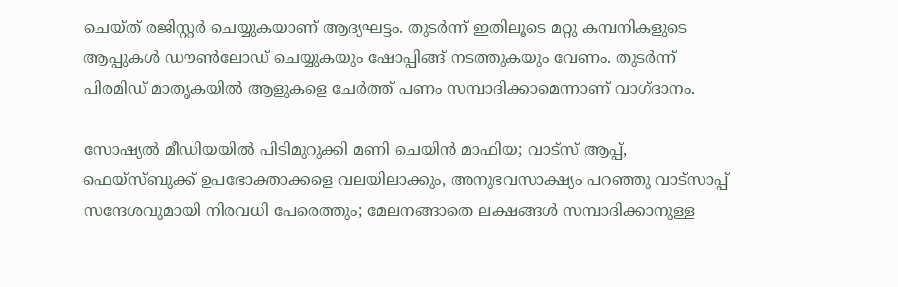ചെയ്ത് രജിസ്റ്റര്‍ ചെയ്യുകയാണ് ആദ്യഘട്ടം. തുടര്‍ന്ന് ഇതിലൂടെ മറ്റു കമ്പനികളുടെ ആപ്പുകള്‍ ഡൗണ്‍ലോഡ് ചെയ്യുകയും ഷോപ്പിങ്ങ് നടത്തുകയും വേണം. തുടര്‍ന്ന് പിരമിഡ് മാതൃകയില്‍ ആളുകളെ ചേര്‍ത്ത് പണം സമ്പാദിക്കാമെന്നാണ് വാഗ്ദാനം.

സോഷ്യല്‍ മീഡിയയില്‍ പിടിമുറുക്കി മണി ചെയിന്‍ മാഫിയ; വാട്‌സ് ആപ്പ്, ഫെയ്‌സ്ബുക്ക് ഉപഭോക്താക്കളെ വലയിലാക്കും, അനുഭവസാക്ഷ്യം പറഞ്ഞു വാട്‌സാപ്പ് സന്ദേശവുമായി നിരവധി പേരെത്തും; മേലനങ്ങാതെ ലക്ഷങ്ങള്‍ സമ്പാദിക്കാനുള്ള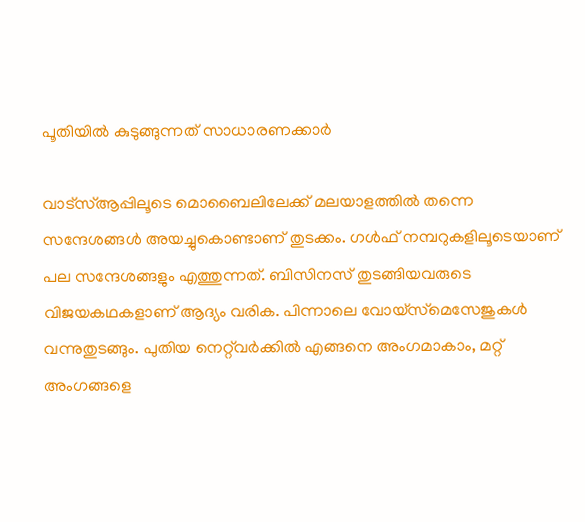പൂതിയില്‍ കുടുങ്ങുന്നത് സാധാരണക്കാര്‍

വാട്‌സ്ആപ്പിലൂടെ മൊബൈലിലേക്ക് മലയാളത്തില്‍ തന്നെ സന്ദേശങ്ങള്‍ അയച്ചുകൊണ്ടാണ് തുടക്കം. ഗള്‍ഫ് നമ്പറുകളിലൂടെയാണ് പല സന്ദേശങ്ങളും എത്തുന്നത്. ബിസിനസ് തുടങ്ങിയവരുടെ വിജയകഥകളാണ് ആദ്യം വരിക. പിന്നാലെ വോയ്‌സ്‌മെസേജുകള്‍ വന്നുതുടങ്ങും. പുതിയ നെറ്റ്‌വര്‍ക്കില്‍ എങ്ങനെ അംഗമാകാം, മറ്റ് അംഗങ്ങളെ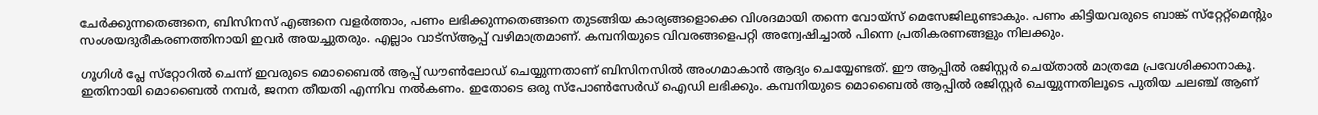ചേര്‍ക്കുന്നതെങ്ങനെ, ബിസിനസ് എങ്ങനെ വളര്‍ത്താം, പണം ലഭിക്കുന്നതെങ്ങനെ തുടങ്ങിയ കാര്യങ്ങളൊക്കെ വിശദമായി തന്നെ വോയ്‌സ് മെസേജിലുണ്ടാകും. പണം കിട്ടിയവരുടെ ബാങ്ക് സ്‌റ്റേറ്റ്‌മെന്റും സംശയദുരീകരണത്തിനായി ഇവര്‍ അയച്ചുതരും. എല്ലാം വാട്‌സ്ആപ്പ് വഴിമാത്രമാണ്. കമ്പനിയുടെ വിവരങ്ങളെപറ്റി അന്വേഷിച്ചാല്‍ പിന്നെ പ്രതികരണങ്ങളും നിലക്കും.

ഗൂഗിള്‍ പ്ലേ സ്‌റ്റോറില്‍ ചെന്ന് ഇവരുടെ മൊബൈല്‍ ആപ്പ് ഡൗണ്‍ലോഡ് ചെയ്യുന്നതാണ് ബിസിനസില്‍ അംഗമാകാന്‍ ആദ്യം ചെയ്യേണ്ടത്. ഈ ആപ്പില്‍ രജിസ്റ്റര്‍ ചെയ്താല്‍ മാത്രമേ പ്രവേശിക്കാനാകൂ. ഇതിനായി മൊബൈല്‍ നമ്പര്‍, ജനന തീയതി എന്നിവ നല്‍കണം. ഇതോടെ ഒരു സ്‌പോണ്‍സേര്‍ഡ് ഐഡി ലഭിക്കും. കമ്പനിയുടെ മൊബൈല്‍ ആപ്പില്‍ രജിസ്റ്റര്‍ ചെയ്യുന്നതിലൂടെ പുതിയ ചലഞ്ച് ആണ്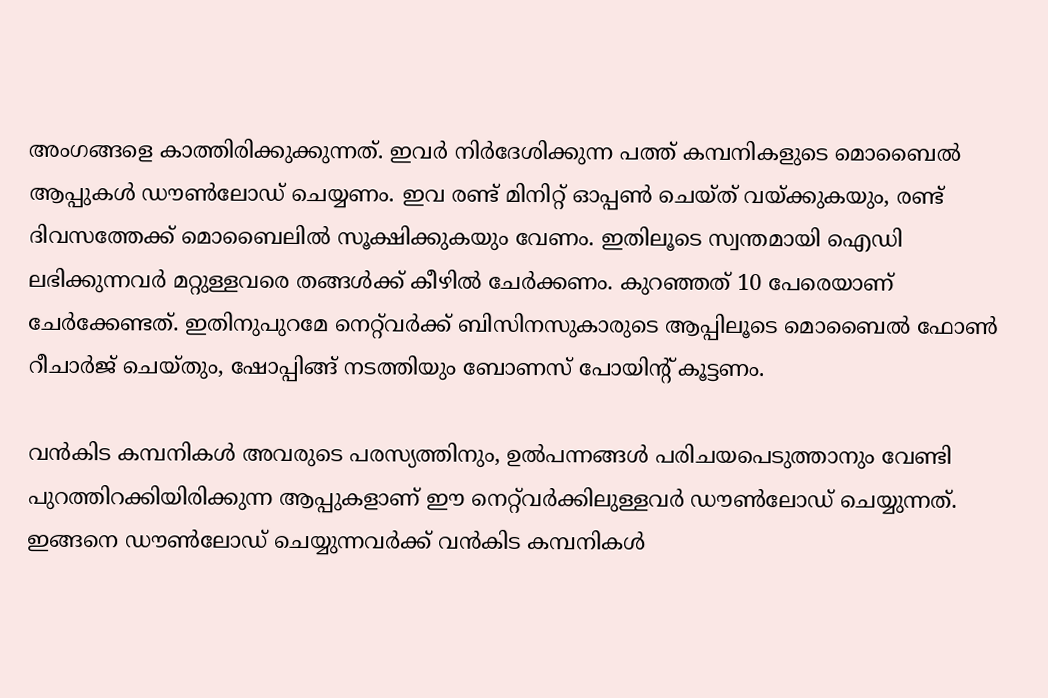അംഗങ്ങളെ കാത്തിരിക്കുക്കുന്നത്. ഇവര്‍ നിര്‍ദേശിക്കുന്ന പത്ത് കമ്പനികളുടെ മൊബൈല്‍ ആപ്പുകള്‍ ഡൗണ്‍ലോഡ് ചെയ്യണം. ഇവ രണ്ട് മിനിറ്റ് ഓപ്പണ്‍ ചെയ്ത് വയ്ക്കുകയും, രണ്ട് ദിവസത്തേക്ക് മൊബൈലില്‍ സൂക്ഷിക്കുകയും വേണം. ഇതിലൂടെ സ്വന്തമായി ഐഡി ലഭിക്കുന്നവര്‍ മറ്റുള്ളവരെ തങ്ങള്‍ക്ക് കീഴില്‍ ചേര്‍ക്കണം. കുറഞ്ഞത് 10 പേരെയാണ് ചേര്‍ക്കേണ്ടത്. ഇതിനുപുറമേ നെറ്റ്‌വര്‍ക്ക് ബിസിനസുകാരുടെ ആപ്പിലൂടെ മൊബൈല്‍ ഫോണ്‍ റീചാര്‍ജ് ചെയ്തും, ഷോപ്പിങ്ങ് നടത്തിയും ബോണസ് പോയിന്റ് കൂട്ടണം.

വന്‍കിട കമ്പനികള്‍ അവരുടെ പരസ്യത്തിനും, ഉല്‍പന്നങ്ങള്‍ പരിചയപെടുത്താനും വേണ്ടി പുറത്തിറക്കിയിരിക്കുന്ന ആപ്പുകളാണ് ഈ നെറ്റ്‌വര്‍ക്കിലുള്ളവര്‍ ഡൗണ്‍ലോഡ് ചെയ്യുന്നത്. ഇങ്ങനെ ഡൗണ്‍ലോഡ് ചെയ്യുന്നവര്‍ക്ക് വന്‍കിട കമ്പനികള്‍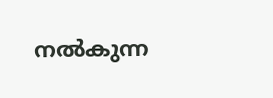നല്‍കുന്ന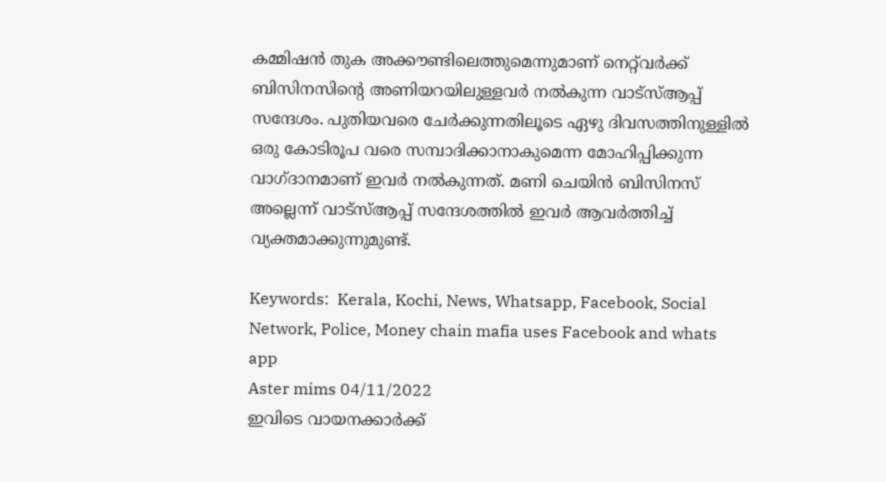കമ്മിഷന്‍ തുക അക്കൗണ്ടിലെത്തുമെന്നുമാണ് നെറ്റ്‌വര്‍ക്ക് ബിസിനസിന്റെ അണിയറയിലുള്ളവര്‍ നല്‍കുന്ന വാട്‌സ്ആപ്പ് സന്ദേശം. പുതിയവരെ ചേര്‍ക്കുന്നതിലൂടെ ഏഴു ദിവസത്തിനുള്ളില്‍ ഒരു കോടിരൂപ വരെ സമ്പാദിക്കാനാകുമെന്ന മോഹിപ്പിക്കുന്ന വാഗ്ദാനമാണ് ഇവര്‍ നല്‍കുന്നത്. മണി ചെയിന്‍ ബിസിനസ് അല്ലെന്ന് വാട്‌സ്ആപ്പ് സന്ദേശത്തില്‍ ഇവര്‍ ആവര്‍ത്തിച്ച് വ്യക്തമാക്കുന്നുമുണ്ട്.

Keywords:  Kerala, Kochi, News, Whatsapp, Facebook, Social Network, Police, Money chain mafia uses Facebook and whats app
Aster mims 04/11/2022
ഇവിടെ വായനക്കാർക്ക്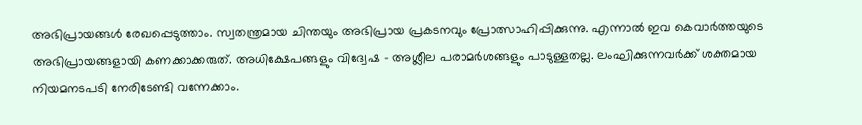അഭിപ്രായങ്ങൾ രേഖപ്പെടുത്താം. സ്വതന്ത്രമായ ചിന്തയും അഭിപ്രായ പ്രകടനവും പ്രോത്സാഹിപ്പിക്കുന്നു. എന്നാൽ ഇവ കെവാർത്തയുടെ അഭിപ്രായങ്ങളായി കണക്കാക്കരുത്. അധിക്ഷേപങ്ങളും വിദ്വേഷ - അശ്ലീല പരാമർശങ്ങളും പാടുള്ളതല്ല. ലംഘിക്കുന്നവർക്ക് ശക്തമായ നിയമനടപടി നേരിടേണ്ടി വന്നേക്കാം.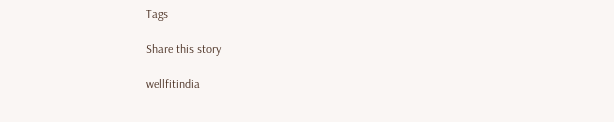Tags

Share this story

wellfitindia